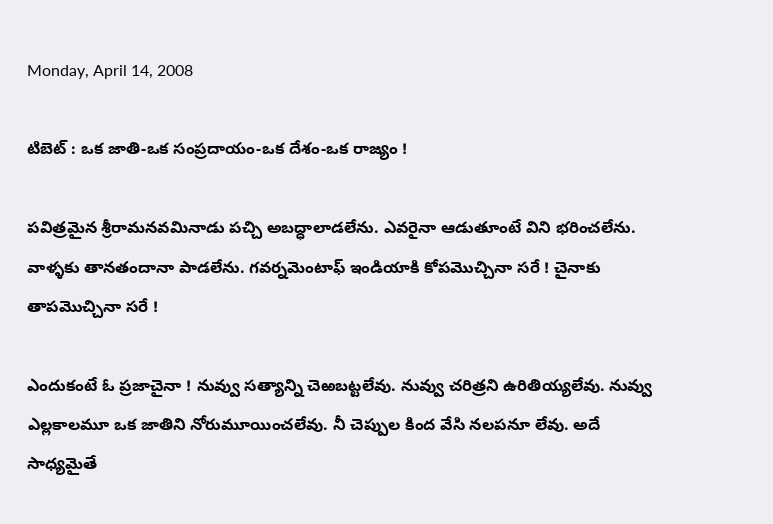Monday, April 14, 2008

టిబెట్ : ఒక జాతి-ఒక సంప్రదాయం-ఒక దేశం-ఒక రాజ్యం !

పవిత్రమైన శ్రీరామనవమినాడు పచ్చి అబద్ధాలాడలేను. ఎవరైనా ఆడుతూంటే విని భరించలేను. వాళ్ళకు తానతందానా పాడలేను. గవర్నమెంటాఫ్ ఇండియాకి కోపమొచ్చినా సరే ! చైనాకు తాపమొచ్చినా సరే !

ఎందుకంటే ఓ ప్రజాచైనా ! నువ్వు సత్యాన్ని చెఱబట్టలేవు. నువ్వు చరిత్రని ఉరితియ్యలేవు. నువ్వు ఎల్లకాలమూ ఒక జాతిని నోరుమూయించలేవు. నీ చెప్పుల కింద వేసి నలపనూ లేవు. అదే సాధ్యమైతే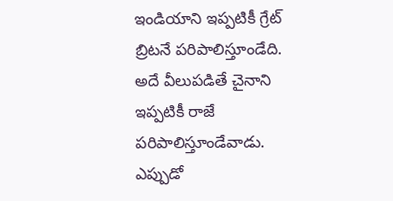ఇండియాని ఇప్పటికీ గ్రేట్ బ్రిటనే పరిపాలిస్తూండేది. అదే వీలుపడితే చైనాని ఇప్పటికీ రాజే పరిపాలిస్తూండేవాడు. ఎప్పుడో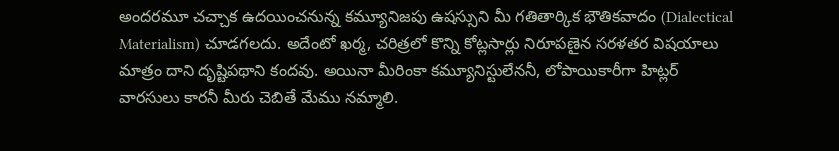అందరమూ చచ్చాక ఉదయించనున్న కమ్యూనిజపు ఉషస్సుని మీ గతితార్కిక భౌతికవాదం (Dialectical Materialism) చూడగలదు. అదేంటో ఖర్మ, చరిత్రలో కొన్ని కోట్లసార్లు నిరూపణైన సరళతర విషయాలు మాత్రం దాని దృష్టిపథాని కందవు. అయినా మీరింకా కమ్యూనిస్టులేననీ, లోపాయికారీగా హిట్లర్ వారసులు కారనీ మీరు చెబితే మేము నమ్మాలి.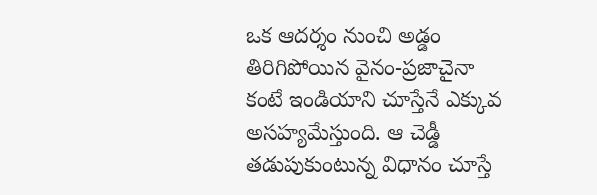ఒక ఆదర్శం నుంచి అడ్డం తిరిగిపోయిన వైనం-ప్రజాచైనా కంటే ఇండియాని చూస్తేనే ఎక్కువ అసహ్యమేస్తుంది. ఆ చెడ్డీ తడుపుకుంటున్న విధానం చూస్తే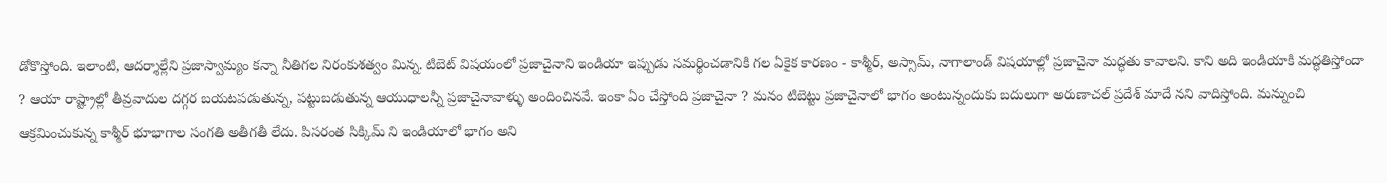డోకొస్తోంది. ఇలాంటి, ఆదర్శాల్లేని ప్రజాస్వామ్యం కన్నా నీతిగల నిరంకుశత్వం మిన్న. టిబెట్ విషయంలో ప్రజాచైనాని ఇండియా ఇప్పుడు సమర్థించడానికి గల ఏకైక కారణం - కాశ్మీర్, అస్సామ్, నాగాలాండ్ విషయాల్లో ప్రజాచైనా మద్ధతు కావాలని. కాని అది ఇండియాకి మద్ధతిస్తోందా ? ఆయా రాష్ట్రాల్లో తీవ్రవాదుల దగ్గర బయటపడుతున్న, పట్టుబడుతున్న ఆయుధాలన్నీ ప్రజాచైనావాళ్ళు అందించినవే. ఇంకా ఏం చేస్తోంది ప్రజాచైనా ? మనం టిబెట్టు ప్రజాచైనాలో భాగం అంటున్నందుకు బదులుగా అరుణాచల్ ప్రదేశ్ మాదే నని వాదిస్తోంది. మన్నుంచి ఆక్రమించుకున్న కాశ్మీర్ భూభాగాల సంగతి అతీగతీ లేదు. పిసరంత సిక్కిమ్ ని ఇండియాలో భాగం అని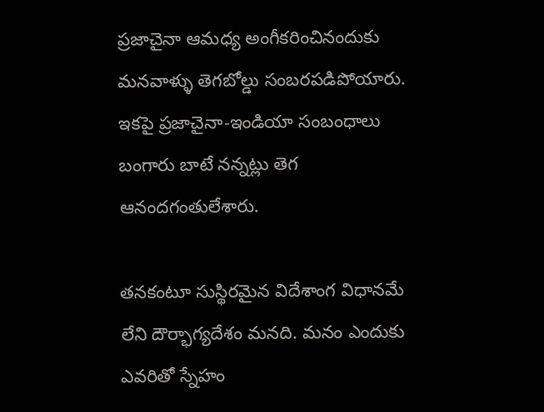ప్రజాచైనా ఆమధ్య అంగీకరించినందుకు మనవాళ్ళు తెగబోల్డు సంబరపడిపోయారు. ఇకపై ప్రజాచైనా-ఇండియా సంబంధాలు బంగారు బాటే నన్నట్లు తెగ ఆనందగంతులేశారు.

తనకంటూ సుస్థిరమైన విదేశాంగ విధానమే లేని దౌర్భాగ్యదేశం మనది. మనం ఎందుకు ఎవరితో స్నేహం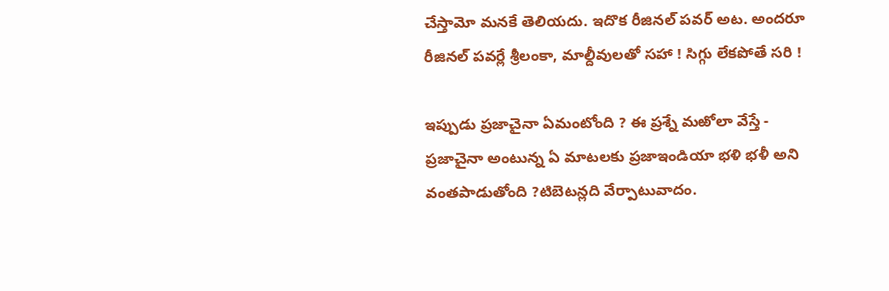చేస్తామో మనకే తెలియదు. ఇదొక రీజినల్ పవర్ అట. అందరూ రీజినల్ పవర్లే శ్రీలంకా, మాల్దీవులతో సహా ! సిగ్గు లేకపోతే సరి !

ఇప్పుడు ప్రజాచైనా ఏమంటోంది ? ఈ ప్రశ్నే మఱోలా వేస్తే - ప్రజాచైనా అంటున్న ఏ మాటలకు ప్రజాఇండియా భళి భళీ అని వంతపాడుతోంది ?టిబెటన్లది వేర్పాటువాదం.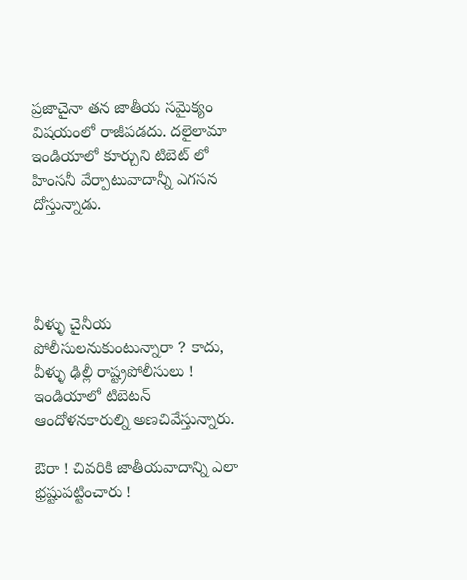ప్రజాచైనా తన జాతీయ సమైక్యం విషయంలో రాజీపడదు. దలైలామా ఇండియాలో కూర్చుని టిబెట్ లో హింసనీ వేర్పాటువాదాన్నీ ఎగసన దోస్తున్నాడు.




వీళ్ళు చైనీయ పోలీసులనుకుంటున్నారా ? కాదు, వీళ్ళు ఢిల్లీ రాష్ట్రపోలీసులు ! ఇండియాలో టిబెటన్ ఆందోళనకారుల్ని అణచివేస్తున్నారు.

ఔరా ! చివరికి జాతీయవాదాన్ని ఎలా భ్రష్టుపట్టించారు !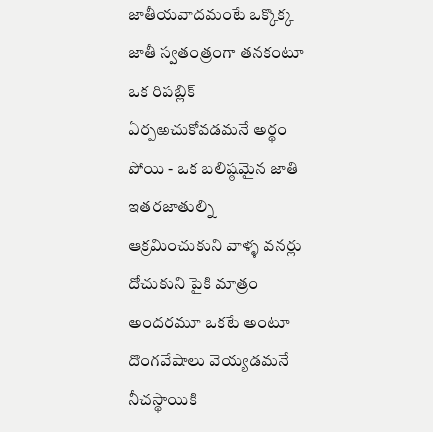జాతీయవాదమంటే ఒక్కొక్క జాతీ స్వతంత్రంగా తనకంటూ ఒక రిపబ్లిక్ ఏర్పఱచుకోవడమనే అర్థం పోయి - ఒక బలిష్ఠమైన జాతి ఇతరజాతుల్ని ఆక్రమించుకుని వాళ్ళ వనర్లు దోచుకుని పైకి మాత్రం అందరమూ ఒకటే అంటూ దొంగవేషాలు వెయ్యడమనే నీచస్థాయికి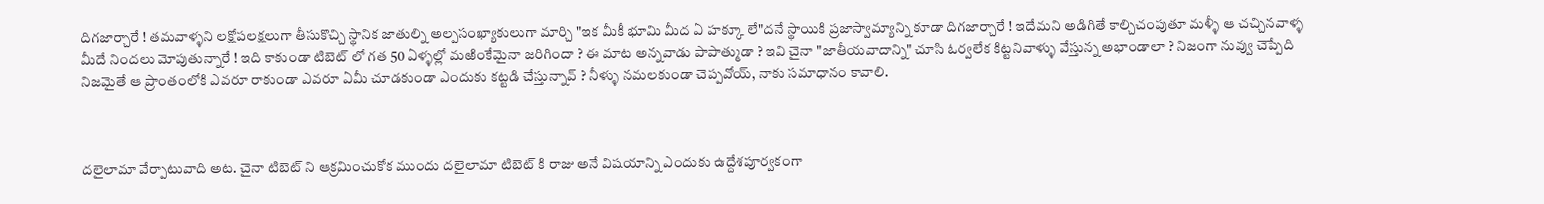దిగజార్చారే ! తమవాళ్ళని లక్షోపలక్షలుగా తీసుకొచ్చి స్థానిక జాతుల్ని అల్పసంఖ్యాకులుగా మార్చి "ఇక మీకీ భూమి మీద ఏ హక్కూ లే"దనే స్థాయికి ప్రజాస్వామ్యాన్ని కూడా దిగజార్చారే ! ఇదేమని అడిగితే కాల్చిచంపుతూ మళ్ళీ ఆ చచ్చినవాళ్ళ మీదే నిందలు మోపుతున్నారే ! ఇది కాకుండా టిబెట్ లో గత 50 ఏళ్ళల్లో మఱింకేమైనా జరిగిందా ? ఈ మాట అన్నవాడు పాపాత్ముడా ? ఇవి చైనా "జాతీయవాదాన్ని" చూసి ఓర్వలేక కిట్టనివాళ్ళు వేస్తున్న అభాండాలా ? నిజంగా నువ్వు చెప్పేది నిజమైతే ఆ ప్రాంతంలోకి ఎవరూ రాకుండా ఎవరూ ఏమీ చూడకుండా ఎందుకు కట్టడి చేస్తున్నావ్ ? నీళ్ళు నమలకుండా చెప్పవోయ్, నాకు సమాధానం కావాలి.



దలైలామా వేర్పాటువాది అట. చైనా టిబెట్ ని ఆక్రమించుకోక ముందు దలైలామా టిబెట్ కి రాజు అనే విషయాన్ని ఎందుకు ఉద్దేశపూర్వకంగా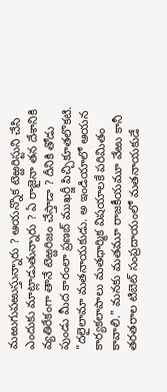మఱుగుపఱుస్తున్నారు ? ఆయన్నొక టెఱ్ఱరిస్టుని చేసి ఎందుకు మాట్లాడుతున్నారు ? ఏ రాజైనా తన దేశానికి వ్యతిరేకంగా తానే టెఱ్ఱరిజం చేస్తాడా ? దీనికి తోడు పుండు మీద కారంలా ప్రణబ్ ముఖర్జీ పిచ్చికూతలొకటి. "దలైలామా మతనాయకుడు. అ ఇండియాలో ఆయన కార్యకలాపాలు మతధార్మిక విషయాలకే పరిమితం కావాలి." మనకు మతమూ రాజకీయమూ వేఱు కానీ తరతరాల టిబెట్ సంప్రదాయంలో మతనాయకుడే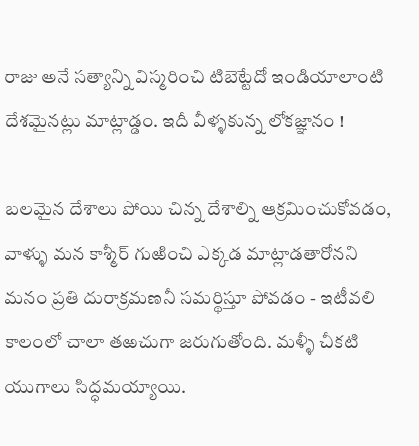రాజు అనే సత్యాన్ని విస్మరించి టిబెట్టేదో ఇండియాలాంటి దేశమైనట్లు మాట్లాడ్డం. ఇదీ వీళ్ళకున్న లోకజ్ఞానం !

బలమైన దేశాలు పోయి చిన్న దేశాల్ని ఆక్రమించుకోవడం, వాళ్ళు మన కాశ్మీర్ గుఱించి ఎక్కడ మాట్లాడతారోనని మనం ప్రతి దురాక్రమణనీ సమర్థిస్తూ పోవడం - ఇటీవలి కాలంలో చాలా తఱచుగా జరుగుతోంది. మళ్ళీ చీకటి యుగాలు సిద్ధమయ్యాయి.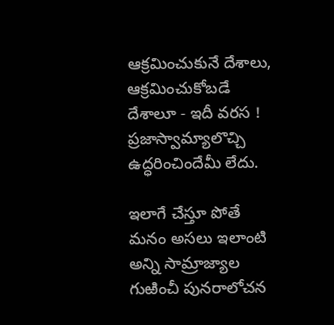ఆక్రమించుకునే దేశాలు, ఆక్రమించుకోబడే దేశాలూ - ఇదీ వరస ! ప్రజాస్వామ్యాలొచ్చి ఉద్ధరించిందేమీ లేదు.

ఇలాగే చేస్తూ పోతే మనం అసలు ఇలాంటి అన్ని సామ్రాజ్యాల గుఱించీ పునరాలోచన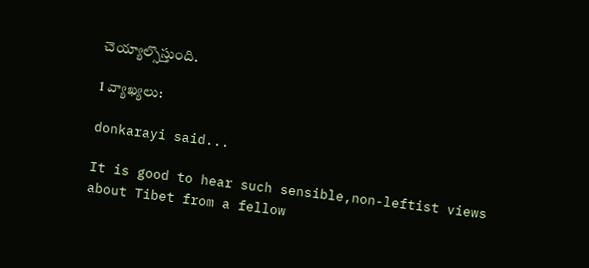చెయ్యాల్సొస్తుంది.

1 వ్యాఖ్యలు:

donkarayi said...

It is good to hear such sensible,non-leftist views about Tibet from a fellow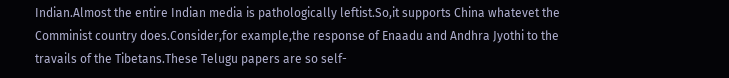Indian.Almost the entire Indian media is pathologically leftist.So,it supports China whatevet the Comminist country does.Consider,for example,the response of Enaadu and Andhra Jyothi to the travails of the Tibetans.These Telugu papers are so self-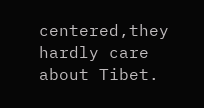centered,they hardly care about Tibet.